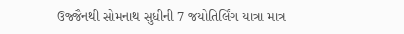ઉજ્જૈનથી સોમનાથ સુધીની 7 જયોતિર્લિંગ યાત્રા માત્ર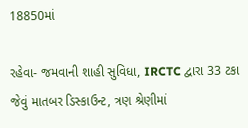18850માં

રહેવા- જમવાની શાહી સુવિધા, IRCTC દ્વારા 33 ટકા જેવું માતબર ડિસ્કાઉન્ટ, ત્રણ શ્રેણીમાં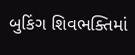બુકિંગ શિવભક્તિમાં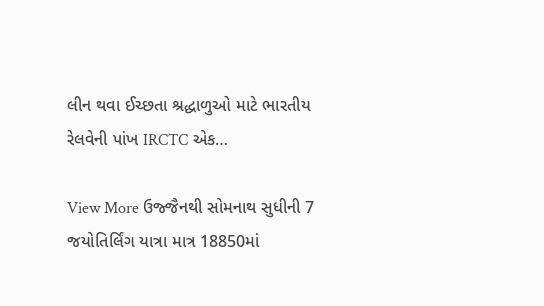લીન થવા ઈચ્છતા શ્રદ્ધાળુઓ માટે ભારતીય રેલવેની પાંખ IRCTC એક…

View More ઉજ્જૈનથી સોમનાથ સુધીની 7 જયોતિર્લિંગ યાત્રા માત્ર 18850માં